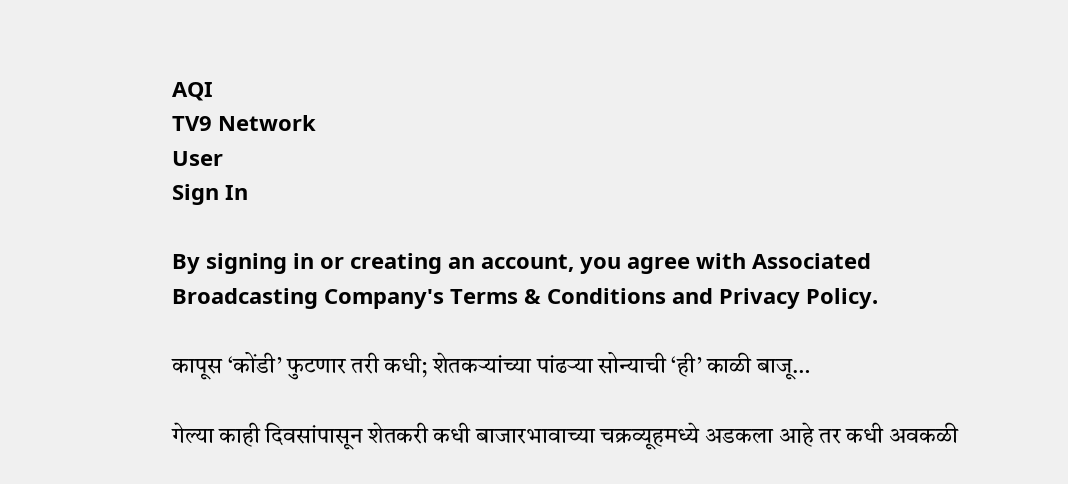AQI
TV9 Network
User
Sign In

By signing in or creating an account, you agree with Associated Broadcasting Company's Terms & Conditions and Privacy Policy.

कापूस ‘कोंडी’ फुटणार तरी कधी; शेतकऱ्यांच्या पांढऱ्या सोन्याची ‘ही’ काळी बाजू…

गेल्या काही दिवसांपासून शेतकरी कधी बाजारभावाच्या चक्रव्यूहमध्ये अडकला आहे तर कधी अवकळी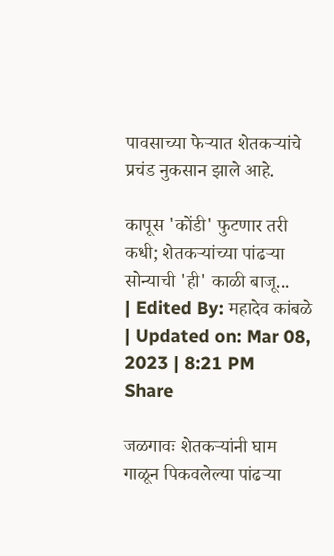पावसाच्या फेऱ्यात शेतकऱ्यांचे प्रचंड नुकसान झाले आहे.

कापूस 'कोंडी' फुटणार तरी कधी; शेतकऱ्यांच्या पांढऱ्या सोन्याची 'ही' काळी बाजू...
| Edited By: महादेव कांबळे | Updated on: Mar 08, 2023 | 8:21 PM
Share

जळगावः शेतकऱ्यांनी घाम गाळून पिकवलेल्या पांढऱ्या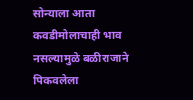सोन्याला आता कवडीमोलाचाही भाव नसल्यामुळे बळीराजाने पिकवलेला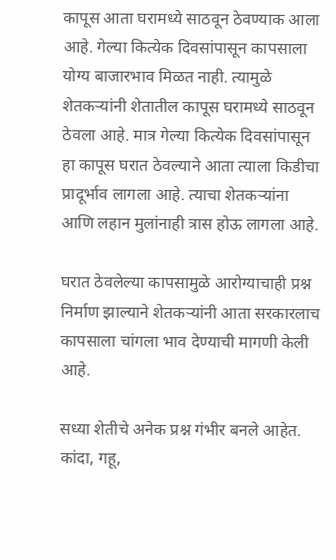कापूस आता घरामध्ये साठवून ठेवण्याक आला आहे. गेल्या कित्येक दिवसांपासून कापसाला योग्य बाजारभाव मिळत नाही. त्यामुळे शेतकऱ्यांनी शेतातील कापूस घरामध्ये साठवून ठेवला आहे. मात्र गेल्या कित्येक दिवसांपासून हा कापूस घरात ठेवल्याने आता त्याला किडीचा प्रादूर्भाव लागला आहे. त्याचा शेतकऱ्यांना आणि लहान मुलांनाही त्रास होऊ लागला आहे.

घरात ठेवलेल्या कापसामुळे आरोग्याचाही प्रश्न निर्माण झाल्याने शेतकऱ्यांनी आता सरकारलाच कापसाला चांगला भाव देण्याची मागणी केली आहे.

सध्या शेतीचे अनेक प्रश्न गंभीर बनले आहेत. कांदा, गहू,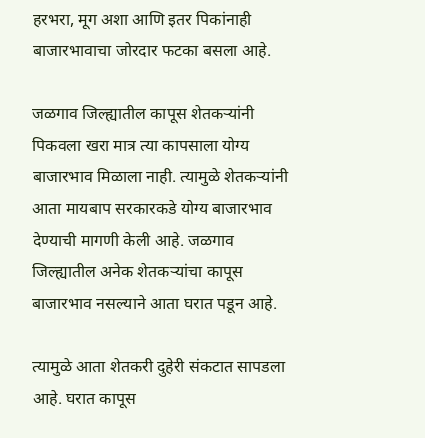हरभरा, मूग अशा आणि इतर पिकांनाही बाजारभावाचा जोरदार फटका बसला आहे.

जळगाव जिल्ह्यातील कापूस शेतकऱ्यांनी पिकवला खरा मात्र त्या कापसाला योग्य बाजारभाव मिळाला नाही. त्यामुळे शेतकऱ्यांनी आता मायबाप सरकारकडे योग्य बाजारभाव देण्याची मागणी केली आहे. जळगाव जिल्ह्यातील अनेक शेतकऱ्यांचा कापूस बाजारभाव नसल्याने आता घरात पडून आहे.

त्यामुळे आता शेतकरी दुहेरी संकटात सापडला आहे. घरात कापूस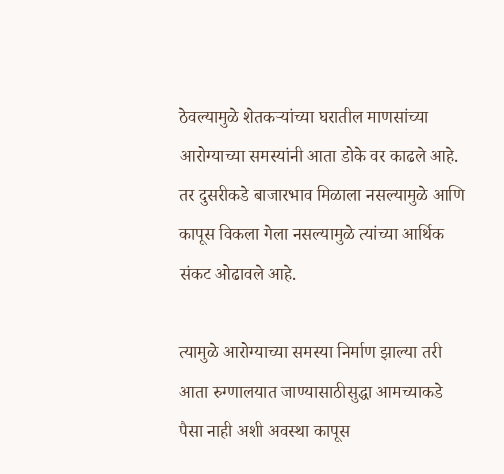ठेवल्यामुळे शेतकऱ्यांच्या घरातील माणसांच्या आरोग्याच्या समस्यांनी आता डोके वर काढले आहे. तर दुसरीकडे बाजारभाव मिळाला नसल्यामुळे आणि कापूस विकला गेला नसल्यामुळे त्यांच्या आर्थिक संकट ओढावले आहे.

त्यामुळे आरोग्याच्या समस्या निर्माण झाल्या तरी आता रुग्णालयात जाण्यासाठीसुद्धा आमच्याकडे पैसा नाही अशी अवस्था कापूस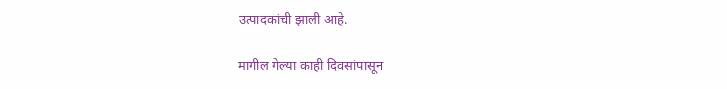उत्पादकांची झाली आहे.

मागील गेल्या काही दिवसांपासून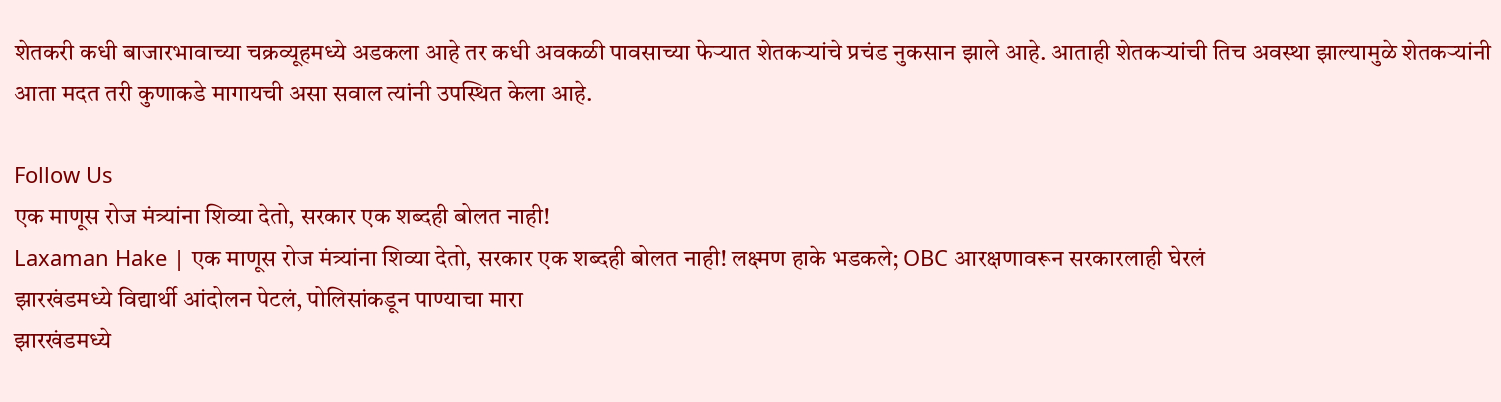शेतकरी कधी बाजारभावाच्या चक्रव्यूहमध्ये अडकला आहे तर कधी अवकळी पावसाच्या फेऱ्यात शेतकऱ्यांचे प्रचंड नुकसान झाले आहे. आताही शेतकऱ्यांची तिच अवस्था झाल्यामुळे शेतकऱ्यांनी आता मदत तरी कुणाकडे मागायची असा सवाल त्यांनी उपस्थित केला आहे.

Follow Us
एक माणूस रोज मंत्र्यांना शिव्या देतो, सरकार एक शब्दही बोलत नाही!
Laxaman Hake | एक माणूस रोज मंत्र्यांना शिव्या देतो, सरकार एक शब्दही बोलत नाही! लक्ष्मण हाके भडकले; OBC आरक्षणावरून सरकारलाही घेरलं
झारखंडमध्ये विद्यार्थी आंदोलन पेटलं, पोलिसांकडून पाण्याचा मारा
झारखंडमध्ये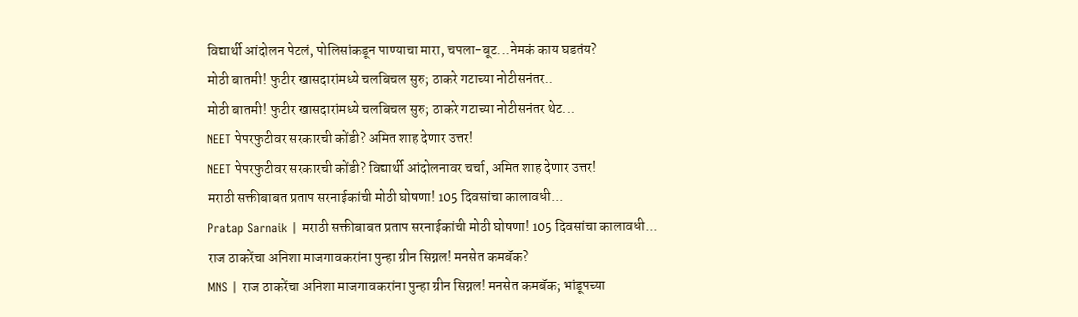विद्यार्थी आंदोलन पेटलं, पोलिसांकडून पाण्याचा मारा, चपला-बूट...नेमकं काय घडतंय?
मोठी बातमी! फुटीर खासदारांमध्ये चलबिचल सुरु; ठाकरे गटाच्या नोटीसनंतर..
मोठी बातमी! फुटीर खासदारांमध्ये चलबिचल सुरु; ठाकरे गटाच्या नोटीसनंतर थेट...
NEET पेपरफुटीवर सरकारची कोंडी? अमित शाह देणार उत्तर!
NEET पेपरफुटीवर सरकारची कोंडी? विद्यार्थी आंदोलनावर चर्चा, अमित शाह देणार उत्तर!
मराठी सक्तीबाबत प्रताप सरनाईकांची मोठी घोषणा! 105 दिवसांचा कालावधी...
Pratap Sarnaik | मराठी सक्तीबाबत प्रताप सरनाईकांची मोठी घोषणा! 105 दिवसांचा कालावधी...
राज ठाकरेंचा अनिशा माजगावकरांना पुन्हा ग्रीन सिग्नल! मनसेत कमबॅक?
MNS | राज ठाकरेंचा अनिशा माजगावकरांना पुन्हा ग्रीन सिग्नल! मनसेत कमबॅक; भांडूपच्या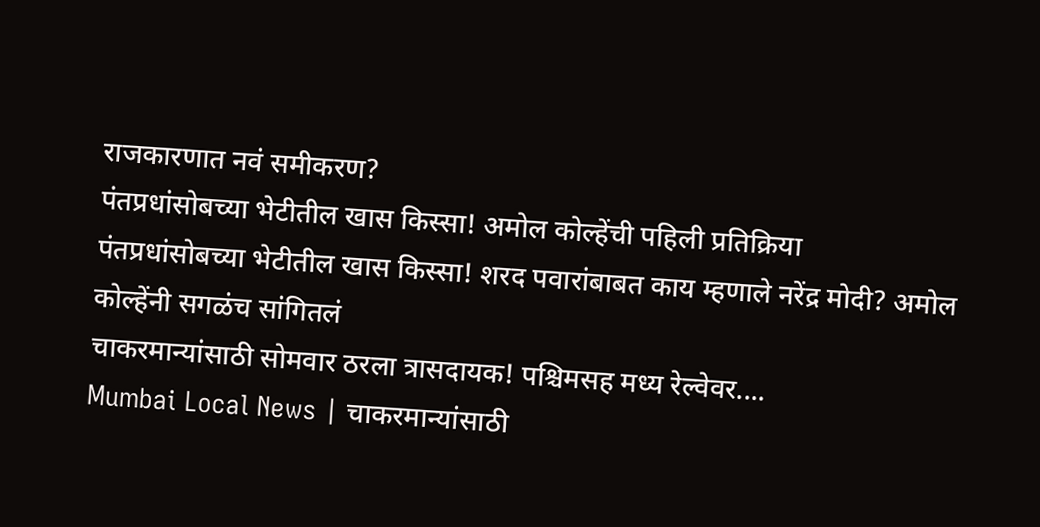राजकारणात नवं समीकरण?
पंतप्रधांसोबच्या भेटीतील खास किस्सा! अमोल कोल्हेंची पहिली प्रतिक्रिया
पंतप्रधांसोबच्या भेटीतील खास किस्सा! शरद पवारांबाबत काय म्हणाले नरेंद्र मोदी? अमोल कोल्हेंनी सगळंच सांगितलं
चाकरमान्यांसाठी सोमवार ठरला त्रासदायक! पश्चिमसह मध्य रेल्वेवर....
Mumbai Local News | चाकरमान्यांसाठी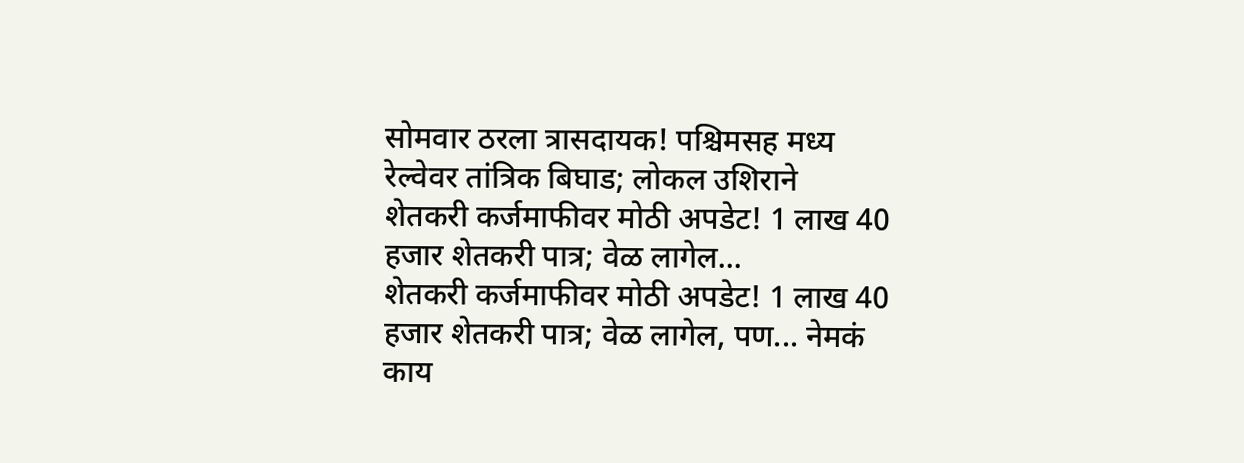सोमवार ठरला त्रासदायक! पश्चिमसह मध्य रेल्वेवर तांत्रिक बिघाड; लोकल उशिराने
शेतकरी कर्जमाफीवर मोठी अपडेट! 1 लाख 40 हजार शेतकरी पात्र; वेळ लागेल...
शेतकरी कर्जमाफीवर मोठी अपडेट! 1 लाख 40 हजार शेतकरी पात्र; वेळ लागेल, पण... नेमकं काय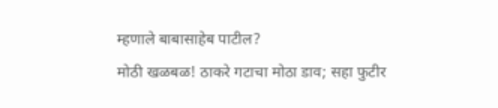म्हणाले बाबासाहेब पाटील?
मोठी खळबळ! ठाकरे गटाचा मोठा डाव; सहा फुटीर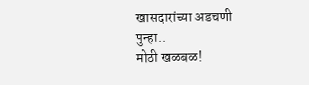खासदारांच्या अडचणी पुन्हा..
मोठी खळबळ!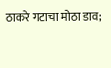ठाकरे गटाचा मोठा डाव;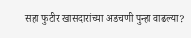सहा फुटीर खासदारांच्या अडचणी पुन्हा वाढल्या?